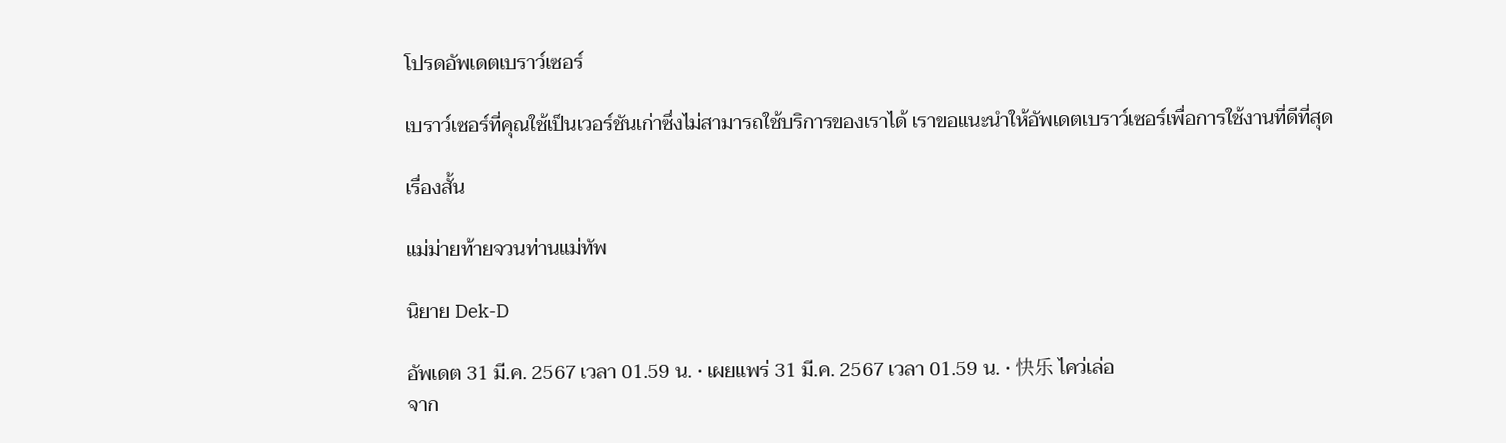โปรดอัพเดตเบราว์เซอร์

เบราว์เซอร์ที่คุณใช้เป็นเวอร์ชันเก่าซึ่งไม่สามารถใช้บริการของเราได้ เราขอแนะนำให้อัพเดตเบราว์เซอร์เพื่อการใช้งานที่ดีที่สุด

เรื่องสั้น

แม่ม่ายท้ายจวนท่านแม่ทัพ

นิยาย Dek-D

อัพเดต 31 มี.ค. 2567 เวลา 01.59 น. • เผยแพร่ 31 มี.ค. 2567 เวลา 01.59 น. • 快乐 ไคว่เล่อ
จาก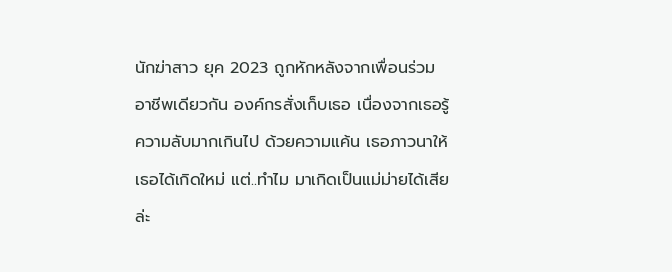นักฆ่าสาว ยุค 2023 ถูกหักหลังจากเพื่อนร่วมอาชีพเดียวกัน องค์กรสั่งเก็บเธอ เนื่องจากเธอรู้ความลับมากเกินไป ด้วยความแค้น เธอภาวนาให้เธอได้เกิดใหม่ แต่..ทำไม มาเกิดเป็นแม่ม่ายได้เสียล่ะ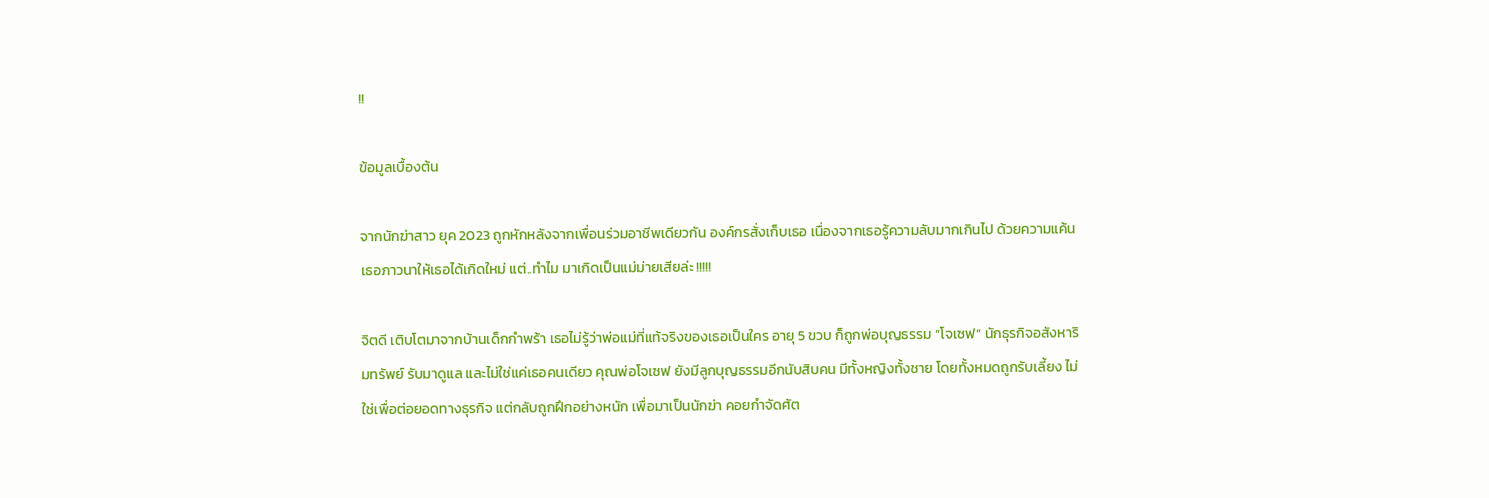!!

ข้อมูลเบื้องต้น

จากนักฆ่าสาว ยุค 2023 ถูกหักหลังจากเพื่อนร่วมอาชีพเดียวกัน องค์กรสั่งเก็บเธอ เนื่องจากเธอรู้ความลับมากเกินไป ด้วยความแค้น เธอภาวนาให้เธอได้เกิดใหม่ แต่..ทำไม มาเกิดเป็นแม่ม่ายเสียล่ะ !!!!!

จิตดี เติบโตมาจากบ้านเด็กกำพร้า เธอไม่รู้ว่าพ่อแม่ที่แท้จริงของเธอเป็นใคร อายุ 5 ขวบ ก็ถูกพ่อบุญธรรม “โจเซฟ” นักธุรกิจอสังหาริมทรัพย์ รับมาดูแล และไม่ใช่แค่เธอคนเดียว คุณพ่อโจเซฟ ยังมีลูกบุญธรรมอีกนับสิบคน มีทั้งหญิงทั้งชาย โดยทั้งหมดถูกรับเลี้ยง ไม่ใช่เพื่อต่อยอดทางธุรกิจ แต่กลับถูกฝึกอย่างหนัก เพื่อมาเป็นนักฆ่า คอยกำจัดศัต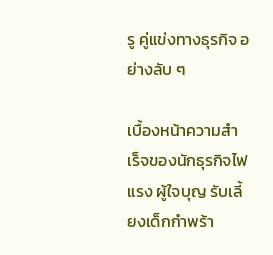รู คู่แข่งทางธุรกิจ อย่างลับ ๆ

เบื้องหน้าความสำเร็จของนักธุรกิจไฟแรง ผู้ใจบุญ รับเลี้ยงเด็กกำพร้า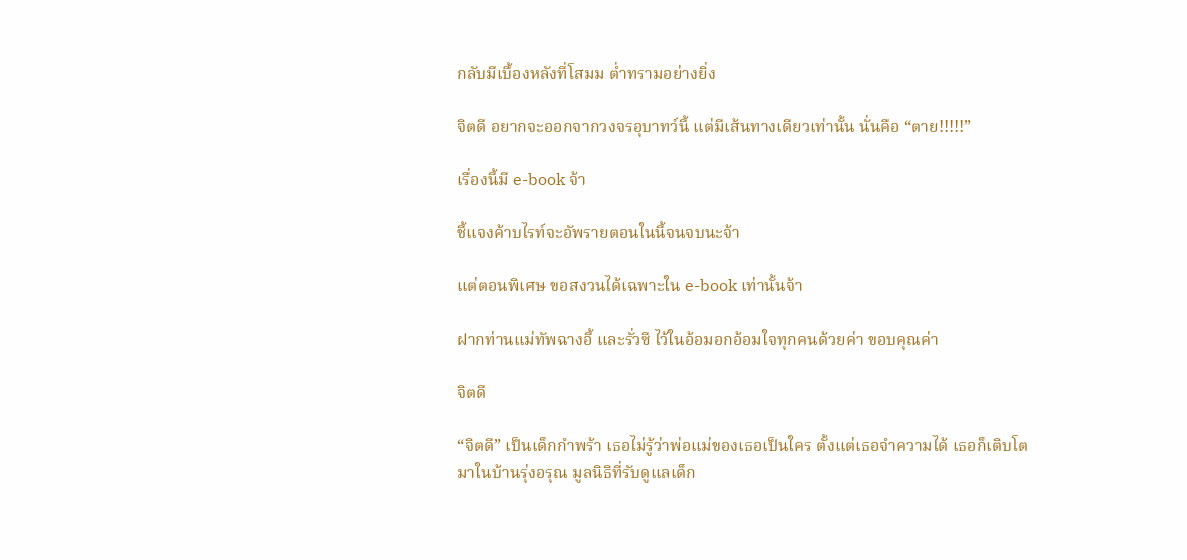กลับมีเบื้องหลังที่โสมม ต่ำทรามอย่างยิ่ง

จิตดี อยากจะออกจากวงจรอุบาทว์นี้ แต่มีเส้นทางเดียวเท่านั้น นั่นคือ “ตาย!!!!!”

เรื่องนี้มี e-book จ้า

ชี้แจงค้าบไรท์จะอัพรายตอนในนี้จนจบนะจ้า

แต่ตอนพิเศษ ขอสงวนได้เฉพาะใน e-book เท่านั้นจ้า

ฝากท่านแม่ทัพฉางอี้ และรั่วซี ไว้ในอ้อมอกอ้อมใจทุกคนด้วยค่า ขอบคุณค่า

จิตดี

“จิตดี” เป็นเด็กกำพร้า เธอไม่รู้ว่าพ่อแม่ของเธอเป็นใคร ตั้งแต่เธอจำความได้ เธอก็เติบโตมาในบ้านรุ่งอรุณ มูลนิธิที่รับดูแลเด็ก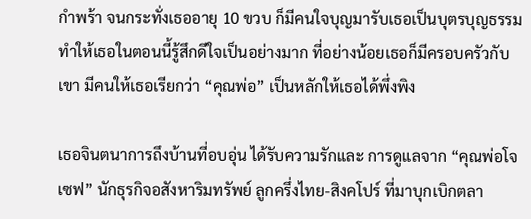กำพร้า จนกระทั่งเธออายุ 10 ขวบ ก็มีคนใจบุญมารับเธอเป็นบุตรบุญธรรม ทำให้เธอในตอนนี้รู้สึกดีใจเป็นอย่างมาก ที่อย่างน้อยเธอก็มีครอบครัวกับเขา มีคนให้เธอเรียกว่า “คุณพ่อ” เป็นหลักให้เธอได้พึ่งพิง

เธอจินตนาการถึงบ้านที่อบอุ่น ได้รับความรักและ การดูแลจาก “คุณพ่อโจเซฟ” นักธุรกิจอสังหาริมทรัพย์ ลูกครึ่งไทย-สิงคโปร์ ที่มาบุกเบิกตลา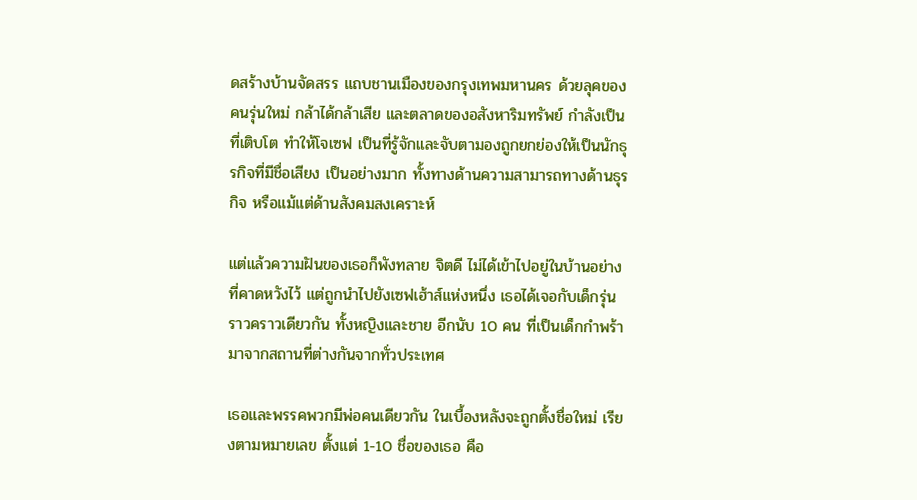ดสร้างบ้านจัดสรร แถบชานเมืองของกรุงเทพมหานคร ด้วยลุคของคนรุ่นใหม่ กล้าได้กล้าเสีย และตลาดของอสังหาริมทรัพย์ กำลังเป็นที่เติบโต ทำให้โจเซฟ เป็นที่รู้จักและจับตามองถูกยกย่องให้เป็นนักธุรกิจที่มีชื่อเสียง เป็นอย่างมาก ทั้งทางด้านความสามารถทางด้านธุรกิจ หรือแม้แต่ด้านสังคมสงเคราะห์

แต่แล้วความฝันของเธอก็พังทลาย จิตดี ไม่ได้เข้าไปอยู่ในบ้านอย่างที่คาดหวังไว้ แต่ถูกนำไปยังเซฟเฮ้าส์แห่งหนึ่ง เธอได้เจอกับเด็กรุ่นราวคราวเดียวกัน ทั้งหญิงและชาย อีกนับ 10 คน ที่เป็นเด็กกำพร้า มาจากสถานที่ต่างกันจากทั่วประเทศ

เธอและพรรคพวกมีพ่อคนเดียวกัน ในเบื้องหลังจะถูกตั้งชื่อใหม่ เรียงตามหมายเลข ตั้งแต่ 1-10 ชื่อของเธอ คือ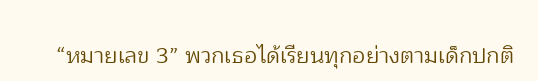“หมายเลข 3” พวกเธอได้เรียนทุกอย่างตามเด็กปกติ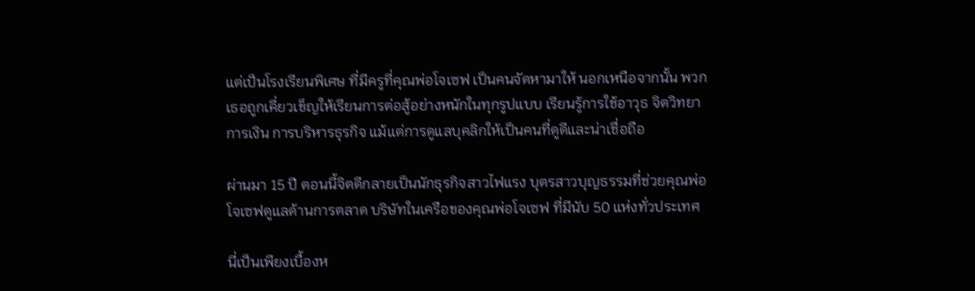แต่เป็นโรงเรียนพิเศษ ที่มีครูที่คุณพ่อโจเซฟ เป็นคนจัดหามาให้ นอกเหนือจากนั้น พวกเธอถูกเคี่ยวเข็ญให้เรียนการต่อสู้อย่างหนักในทุกรูปแบบ เรียนรู้การใช้อาวุธ จิตวิทยา การเงิน การบริหารธุรกิจ แม้แต่การดูแลบุคลิกให้เป็นคนที่ดูดีและน่าเชื่อถือ

ผ่านมา 15 ปี ตอนนี้จิตดีกลายเป็นนักธุรกิจสาวไฟแรง บุตรสาวบุญธรรมที่ช่วยคุณพ่อโจเซฟดูแลด้านการตลาด บริษัทในเครือของคุณพ่อโจเซฟ ที่มีนับ 50 แห่งทั่วประเทศ

นี่เป็นเพียงเบื้องห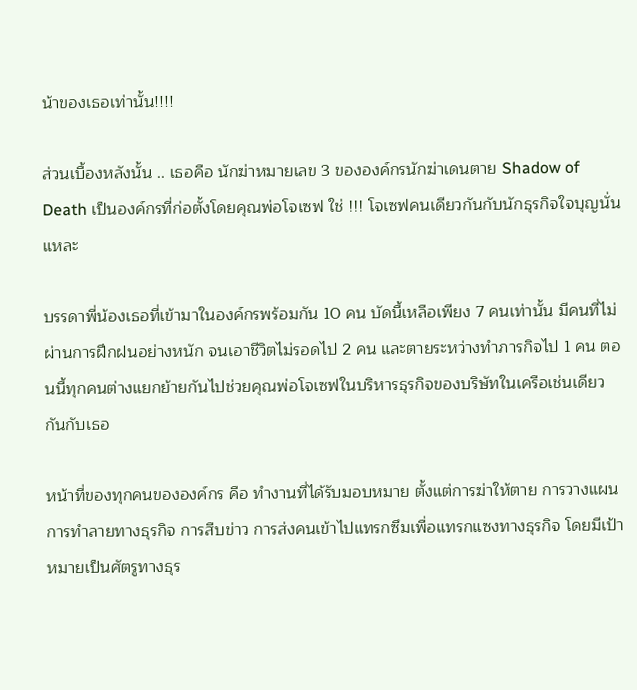น้าของเธอเท่านั้น!!!!

ส่วนเบื้องหลังนั้น .. เธอคือ นักฆ่าหมายเลข 3 ขององค์กรนักฆ่าเดนตาย Shadow of Death เป็นองค์กรที่ก่อตั้งโดยคุณพ่อโจเซฟ ใช่ !!! โจเซฟคนเดียวกันกับนักธุรกิจใจบุญนั่นแหละ

บรรดาพี่น้องเธอที่เข้ามาในองค์กรพร้อมกัน 10 คน บัดนี้เหลือเพียง 7 คนเท่านั้น มีคนที่ไม่ผ่านการฝึกฝนอย่างหนัก จนเอาชีวิตไม่รอดไป 2 คน และตายระหว่างทำภารกิจไป 1 คน ตอนนี้ทุกคนต่างแยกย้ายกันไปช่วยคุณพ่อโจเซฟในบริหารธุรกิจของบริษัทในเครือเช่นเดียวกันกับเธอ

หน้าที่ของทุกคนขององค์กร คือ ทำงานที่ได้รับมอบหมาย ตั้งแต่การฆ่าให้ตาย การวางแผนการทำลายทางธุรกิจ การสืบข่าว การส่งคนเข้าไปแทรกซึมเพื่อแทรกแซงทางธุรกิจ โดยมีเป้าหมายเป็นศัตรูทางธุร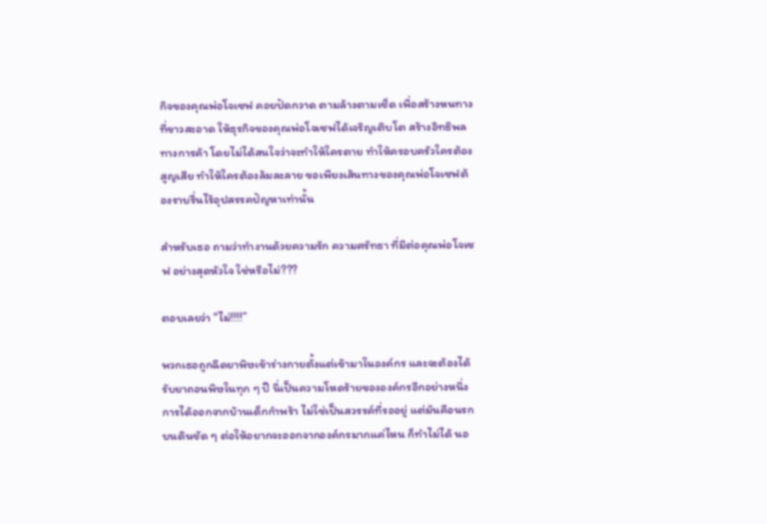กิจของคุณพ่อโจเซฟ คอยปัดกวาด ตามล้างตามเช็ด เพื่อสร้างหนทางที่ขาวสะอาด ให้ธุรกิจของคุณพ่อโจเซฟได้เจริญเติบโต สร้างอิทธิพลทางการค้า โดยไม่ได้สนใจว่าจะทำให้ใครตาย ทำให้ครอบครัวใครต้องสูญเสีย ทำให้ใครต้องล้มละลาย ขอเพียงเส้นทางของคุณพ่อโจเซฟต้องราบรื่นไร้อุปสรรคปัญหาเท่านั้น

สำหรับเธอ ถามว่าทำงานด้วยความรัก ความศรัทธา ที่มีต่อคุณพ่อโจเซฟ อย่างสุดหัวใจ ใช่หรือไม่???

ตอบเลยว่า “ไม่!!!!”

พวกเธอถูกฉีดยาพิษเข้าร่างกายตั้งแต่เข้ามาในองค์กร และจะต้องได้รับยาถอนพิษในทุก ๆ ปี นี่เป็นความโหดร้ายขององค์กรอีกอย่างหนึ่ง การได้ออกจากบ้านเด็กกำพร้า ไม่ใช่เป็นสวรรค์ที่รออยู่ แต่มันคือนรกบนดินชัด ๆ ต่อให้อยากจะออกจากองค์กรมากแค่ไหน ก็ทำไม่ได้ นอ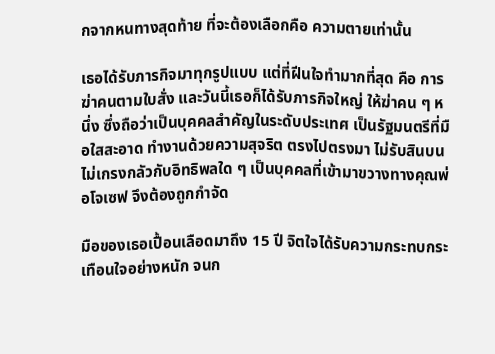กจากหนทางสุดท้าย ที่จะต้องเลือกคือ ความตายเท่านั้น

เธอได้รับภารกิจมาทุกรูปแบบ แต่ที่ฝีนใจทำมากที่สุด คือ การฆ่าคนตามใบสั่ง และวันนี้เธอก็ได้รับภารกิจใหญ่ ให้ฆ่าคน ๆ หนึ่ง ซึ่งถือว่าเป็นบุคคลสำคัญในระดับประเทศ เป็นรัฐมนตรีที่มือใสสะอาด ทำงานด้วยความสุจริต ตรงไปตรงมา ไม่รับสินบน ไม่เกรงกลัวกับอิทธิพลใด ๆ เป็นบุคคลที่เข้ามาขวางทางคุณพ่อโจเซฟ จึงต้องถูกกำจัด

มือของเธอเปื้อนเลือดมาถึง 15 ปี จิตใจได้รับความกระทบกระเทือนใจอย่างหนัก จนก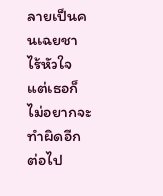ลายเป็นคนเฉยชา ไร้หัวใจ แต่เธอก็ไม่อยากจะทำผิดอีกต่อไป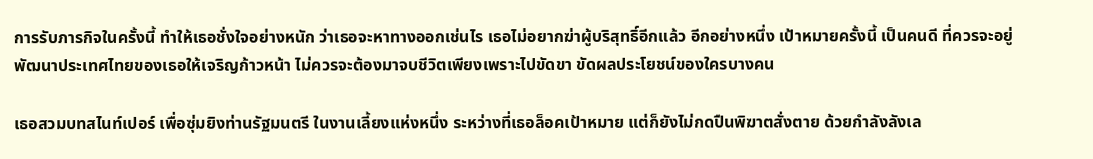การรับภารกิจในครั้งนี้ ทำให้เธอชั่งใจอย่างหนัก ว่าเธอจะหาทางออกเช่นไร เธอไม่อยากฆ่าผู้บริสุทธิ์อีกแล้ว อีกอย่างหนึ่ง เป้าหมายครั้งนี้ เป็นคนดี ที่ควรจะอยู่พัฒนาประเทศไทยของเธอให้เจริญก้าวหน้า ไม่ควรจะต้องมาจบชีวิตเพียงเพราะไปขัดขา ขัดผลประโยชน์ของใครบางคน

เธอสวมบทสไนท์เปอร์ เพื่อซุ่มยิงท่านรัฐมนตรี ในงานเลี้ยงแห่งหนึ่ง ระหว่างที่เธอล็อคเป้าหมาย แต่ก็ยังไม่กดปืนพิฆาตสั่งตาย ด้วยกำลังลังเล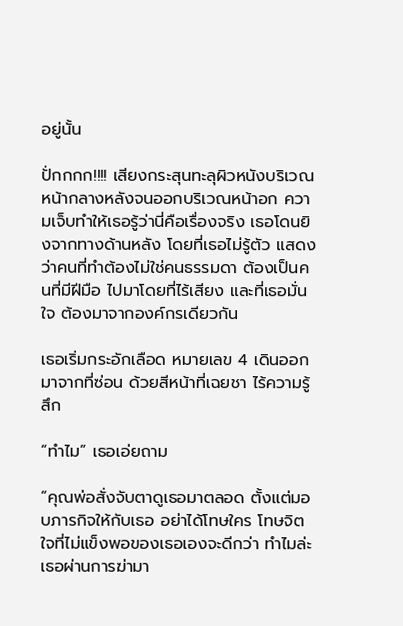อยู่นั้น

ปั่กกกก!!!! เสียงกระสุนทะลุผิวหนังบริเวณหน้ากลางหลังจนออกบริเวณหน้าอก ความเจ็บทำให้เธอรู้ว่านี่คือเรื่องจริง เธอโดนยิงจากทางด้านหลัง โดยที่เธอไม่รู้ตัว แสดงว่าคนที่ทำต้องไม่ใช่คนธรรมดา ต้องเป็นคนที่มีฝีมือ ไปมาโดยที่ไร้เสียง และที่เธอมั่นใจ ต้องมาจากองค์กรเดียวกัน

เธอเริ่มกระอักเลือด หมายเลข 4 เดินออกมาจากที่ซ่อน ด้วยสีหน้าที่เฉยชา ไร้ความรู้สึก

“ทำไม” เธอเอ่ยถาม

“คุณพ่อสั่งจับตาดูเธอมาตลอด ตั้งแต่มอบภารกิจให้กับเธอ อย่าได้โทษใคร โทษจิตใจที่ไม่แข็งพอของเธอเองจะดีกว่า ทำไมล่ะ เธอผ่านการฆ่ามา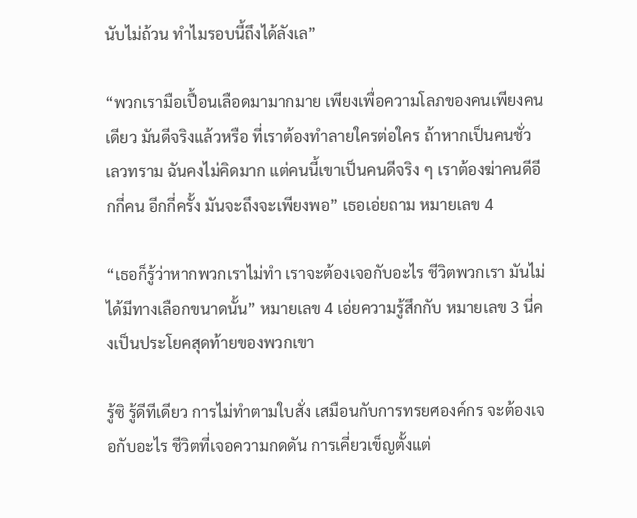นับไม่ถ้วน ทำไมรอบนี้ถึงได้ลังเล”

“พวกเรามือเปื้อนเลือดมามากมาย เพียงเพื่อความโลภของคนเพียงคนเดียว มันดีจริงแล้วหรือ ที่เราต้องทำลายใครต่อใคร ถ้าหากเป็นคนชั่ว เลวทราม ฉันคงไม่คิดมาก แต่คนนี้เขาเป็นคนดีจริง ๆ เราต้องฆ่าคนดีอีกกี่คน อีกกี่ครั้ง มันจะถึงจะเพียงพอ” เธอเอ่ยถาม หมายเลข 4

“เธอก็รู้ว่าหากพวกเราไม่ทำ เราจะต้องเจอกับอะไร ชีวิตพวกเรา มันไม่ได้มีทางเลือกขนาดนั้น” หมายเลข 4 เอ่ยความรู้สึกกับ หมายเลข 3 นี่คงเป็นประโยคสุดท้ายของพวกเขา

รู้ซิ รู้ดีทีเดียว การไม่ทำตามใบสั่ง เสมือนกับการทรยศองค์กร จะต้องเจอกับอะไร ชีวิตที่เจอความกดดัน การเคี่ยวเข็ญตั้งแต่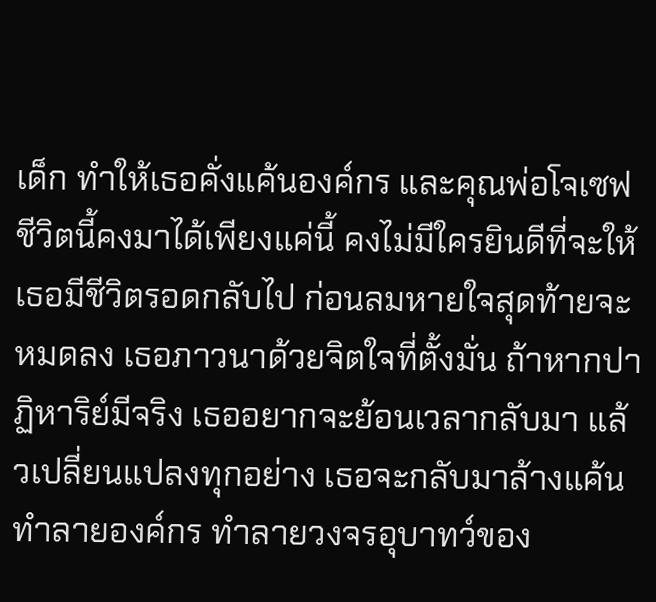เด็ก ทำให้เธอคั่งแค้นองค์กร และคุณพ่อโจเซฟ ชีวิตนี้คงมาได้เพียงแค่นี้ คงไม่มีใครยินดีที่จะให้เธอมีชีวิตรอดกลับไป ก่อนลมหายใจสุดท้ายจะหมดลง เธอภาวนาด้วยจิตใจที่ตั้งมั่น ถ้าหากปาฏิหาริย์มีจริง เธออยากจะย้อนเวลากลับมา แล้วเปลี่ยนแปลงทุกอย่าง เธอจะกลับมาล้างแค้น ทำลายองค์กร ทำลายวงจรอุบาทว์ของ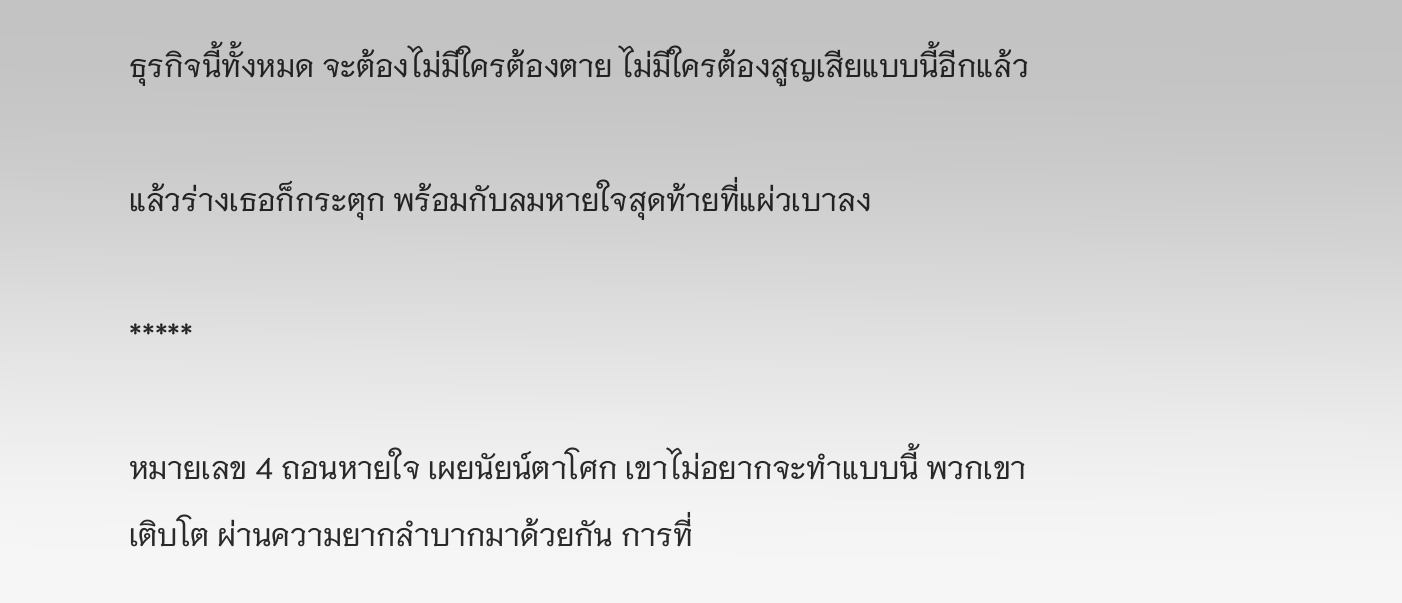ธุรกิจนี้ทั้งหมด จะต้องไม่มีใครต้องตาย ไม่มีใครต้องสูญเสียแบบนี้อีกแล้ว

แล้วร่างเธอก็กระตุก พร้อมกับลมหายใจสุดท้ายที่แผ่วเบาลง

*****

หมายเลข 4 ถอนหายใจ เผยนัยน์ตาโศก เขาไม่อยากจะทำแบบนี้ พวกเขาเติบโต ผ่านความยากลำบากมาด้วยกัน การที่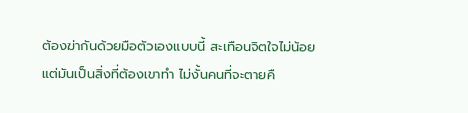ต้องฆ่ากันด้วยมือตัวเองแบบนี้ สะเทือนจิตใจไม่น้อย แต่มันเป็นสิ่งที่ต้องเขาทำ ไม่งั้นคนที่จะตายคื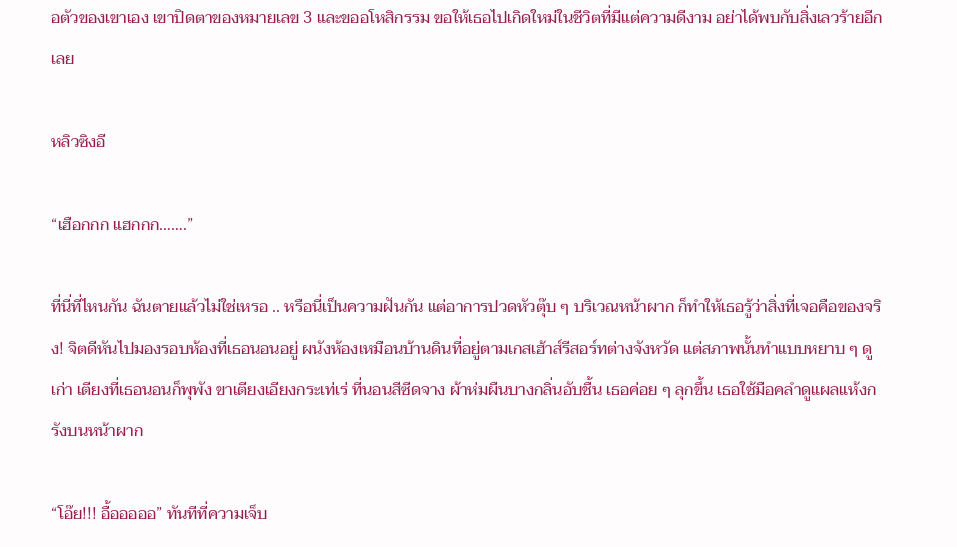อตัวของเขาเอง เขาปิดตาของหมายเลข 3 และขออโหสิกรรม ขอให้เธอไปเกิดใหม่ในชีวิตที่มีแต่ความดีงาม อย่าได้พบกับสิ่งเลวร้ายอีกเลย

หลิวซิงอี

“เฮือกกก แฮกกก…….”

ที่นี่ที่ไหนกัน ฉันตายแล้วไม่ใช่เหรอ .. หรือนี่เป็นความฝันกัน แต่อาการปวดหัวตุ๊บ ๆ บริเวณหน้าผาก ก็ทำให้เธอรู้ว่าสิ่งที่เจอคือของจริง! จิตดีหันไปมองรอบห้องที่เธอนอนอยู่ ผนังห้องเหมือนบ้านดินที่อยู่ตามเกสเฮ้าส์รีสอร์ทต่างจังหวัด แต่สภาพนั้นทำแบบหยาบ ๆ ดูเก่า เตียงที่เธอนอนก็พุพัง ขาเตียงเอียงกระเท่เร่ ที่นอนสีซีดจาง ผ้าห่มผืนบางกลิ่นอับชื้น เธอค่อย ๆ ลุกขึ้น เธอใช้มือคลำดูแผลแห้งกรังบนหน้าผาก

“โอ๊ย!!! อื้อออออ” ทันทีที่ความเจ็บ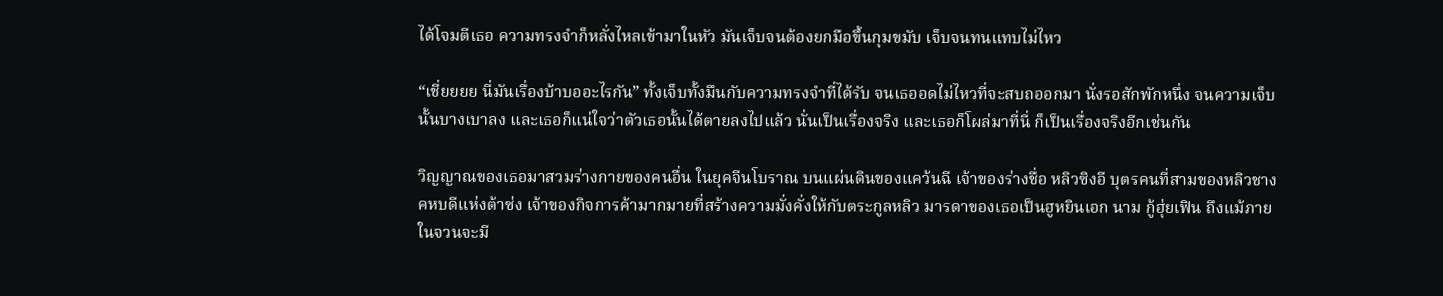ได้โจมตีเธอ ความทรงจำก็หลั่งไหลเข้ามาในหัว มันเจ็บจนต้องยกมือขึ้นกุมขมับ เจ็บจนทนแทบไม่ไหว

“เชี่ยยยย นี่มันเรื่องบ้าบออะไรกัน” ทั้งเจ็บทั้งมึนกับความทรงจำที่ได้รับ จนเธออดไม่ไหวที่จะสบถออกมา นั่งรอสักพักหนึ่ง จนความเจ็บนั้นบางเบาลง และเธอก็แน่ใจว่าตัวเธอนั้นได้ตายลงไปแล้ว นั่นเป็นเรื่องจริง และเธอก็โผล่มาที่นี่ ก็เป็นเรื่องจริงอีกเช่นกัน

วิญญาณของเธอมาสวมร่างกายของคนอื่น ในยุคจีนโบราณ บนแผ่นดินของแคว้นฉี เจ้าของร่างชื่อ หลิวซิงอี บุตรคนที่สามของหลิวชาง คหบดีแห่งต้าซ่ง เจ้าของกิจการค้ามากมายที่สร้างความมั่งคั่งให้กับตระกูลหลิว มารดาของเธอเป็นฮูหยินเอก นาม กู้ฮุ่ยเฟิน ถึงแม้ภายในจวนจะมี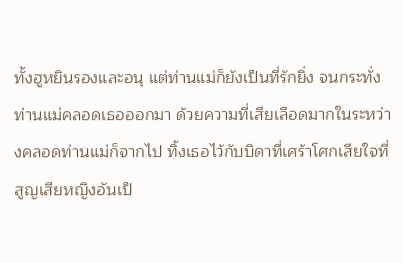ทั้งฮูหยินรองและอนุ แต่ท่านแม่ก็ยังเป็นที่รักยิ่ง จนกระทั่งท่านแม่คลอดเธอออกมา ด้วยความที่เสียเลือดมากในระหว่างคลอดท่านแม่ก็จากไป ทิ้งเธอไว้กับบิดาที่เศร้าโศกเสียใจที่สูญเสียหญิงอันเป็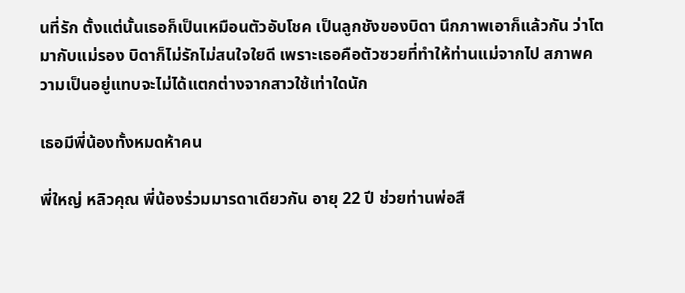นที่รัก ตั้งแต่นั้นเธอก็เป็นเหมือนตัวอับโชค เป็นลูกชังของบิดา นึกภาพเอาก็แล้วกัน ว่าโตมากับแม่รอง บิดาก็ไม่รักไม่สนใจใยดี เพราะเธอคือตัวซวยที่ทำให้ท่านแม่จากไป สภาพความเป็นอยู่แทบจะไม่ได้แตกต่างจากสาวใช้เท่าใดนัก

เธอมีพี่น้องทั้งหมดห้าคน

พี่ใหญ่ หลิวคุณ พี่น้องร่วมมารดาเดียวกัน อายุ 22 ปี ช่วยท่านพ่อสื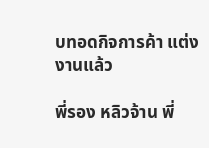บทอดกิจการค้า แต่งงานแล้ว

พี่รอง หลิวจ้าน พี่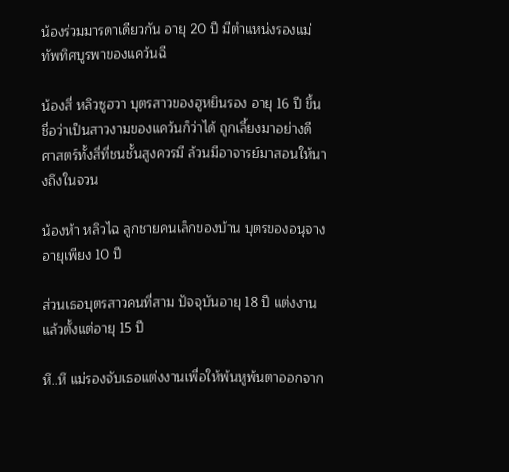น้องร่วมมารดาเดียวกัน อายุ 20 ปี มีตำแหน่งรองแม่ทัพทิศบูรพาของแคว้นฉี

น้องสี่ หลิวซูฮวา บุตรสาวของฮูหยินรอง อายุ 16 ปี ขึ้นชื่อว่าเป็นสาวงามของแคว้นก็ว่าได้ ถูกเลี้ยงมาอย่างดี ศาสตร์ทั้งสี่ที่ชนชั้นสูงควรมี ล้วนมีอาจารย์มาสอนให้นางถึงในจวน

น้องห้า หลิวไฉ ลูกชายคนเล็กของบ้าน บุตรของอนุจาง อายุเพียง 10 ปี

ส่วนเธอบุตรสาวคนที่สาม ปัจจุบันอายุ 18 ปี แต่งงานแล้วตั้งแต่อายุ 15 ปี

หึ..หึ แม่รองจับเธอแต่งงานเพื่อให้พ้นหูพ้นตาออกจาก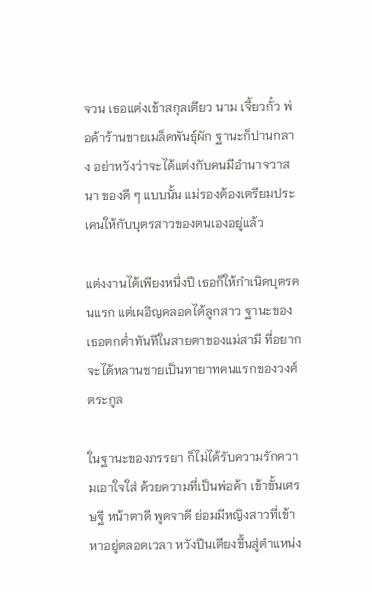จวน เธอแต่งเข้าสกุลเตียว นาม เจี้ยวกั๋ว พ่อค้าร้านขายเมล็ดพันธุ์ผัก ฐานะก็ปานกลาง อย่าหวังว่าจะได้แต่งกับคนมีอำนาจวาสนา ของดี ๆ แบบนั้น แม่รองต้องเตรียมประเคนให้กับบุตรสาวของตนเองอยู่แล้ว

แต่งงานได้เพียงหนึ่งปี เธอก็ให้กำเนิดบุตรคนแรก แต่เผอิญคลอดได้ลูกสาว ฐานะของเธอตกต่ำทันทีในสายตาของแม่สามี ที่อยากจะได้หลานชายเป็นทายาทคนแรกของวงศ์ตระกูล

ในฐานะของภรรยา ก็ไม่ได้รับความรักความเอาใจใส่ ด้วยความที่เป็นพ่อค้า เข้าขั้นเศรษฐี หน้าตาดี พูดจาดี ย่อมมีหญิงสาวที่เข้าหาอยู่ตลอดเวลา หวังปีนเตียงขึ้นสู่ตำแหน่ง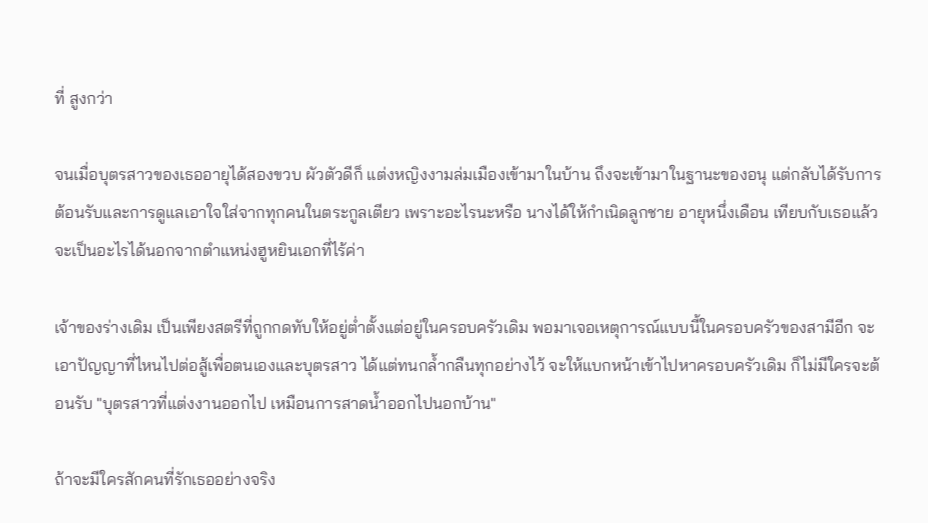ที่ สูงกว่า

จนเมื่อบุตรสาวของเธออายุได้สองขวบ ผัวตัวดีก็ แต่งหญิงงามล่มเมืองเข้ามาในบ้าน ถึงจะเข้ามาในฐานะของอนุ แต่กลับได้รับการต้อนรับและการดูแลเอาใจใส่จากทุกคนในตระกูลเตียว เพราะอะไรนะหรือ นางได้ให้กำเนิดลูกชาย อายุหนึ่งเดือน เทียบกับเธอแล้วจะเป็นอะไรได้นอกจากตำแหน่งฮูหยินเอกที่ไร้ค่า

เจ้าของร่างเดิม เป็นเพียงสตรีที่ถูกกดทับให้อยู่ต่ำตั้งแต่อยู่ในครอบครัวเดิม พอมาเจอเหตุการณ์แบบนี้ในครอบครัวของสามีอีก จะเอาปัญญาที่ไหนไปต่อสู้เพื่อตนเองและบุตรสาว ได้แต่ทนกล้ำกลืนทุกอย่างไว้ จะให้แบกหน้าเข้าไปหาครอบครัวเดิม ก็ไม่มีใครจะต้อนรับ "บุตรสาวที่แต่งงานออกไป เหมือนการสาดน้ำออกไปนอกบ้าน"

ถ้าจะมีใครสักคนที่รักเธออย่างจริง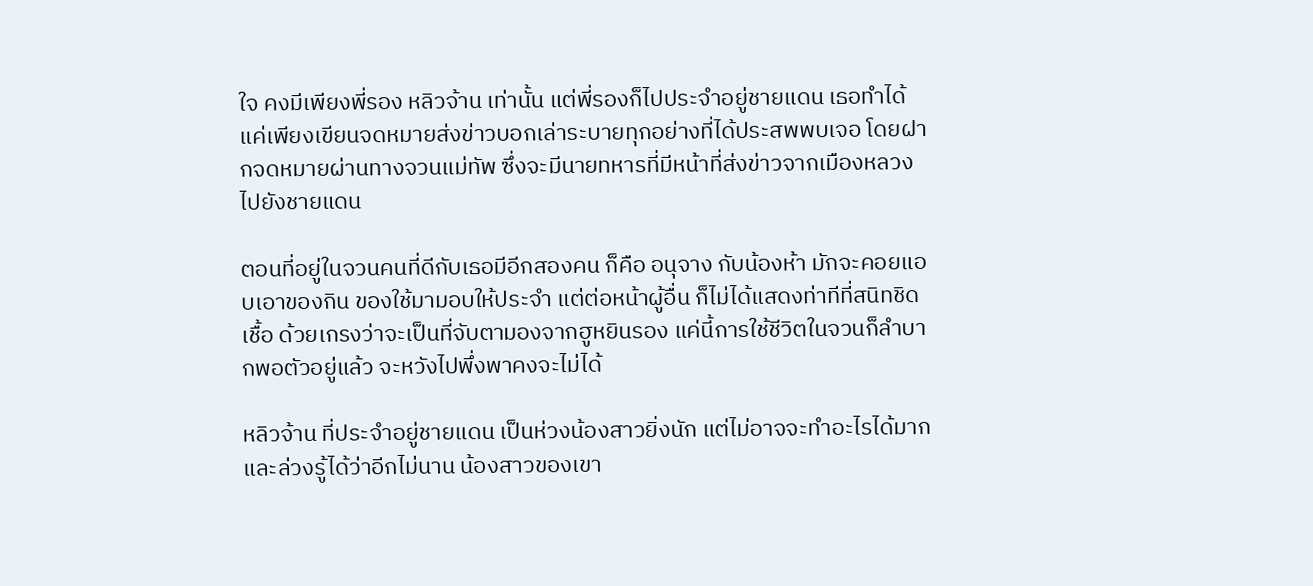ใจ คงมีเพียงพี่รอง หลิวจ้าน เท่านั้น แต่พี่รองก็ไปประจำอยู่ชายแดน เธอทำได้แค่เพียงเขียนจดหมายส่งข่าวบอกเล่าระบายทุกอย่างที่ได้ประสพพบเจอ โดยฝากจดหมายผ่านทางจวนแม่ทัพ ซึ่งจะมีนายทหารที่มีหน้าที่ส่งข่าวจากเมืองหลวงไปยังชายแดน

ตอนที่อยู่ในจวนคนที่ดีกับเธอมีอีกสองคน ก็คือ อนุจาง กับน้องห้า มักจะคอยแอบเอาของกิน ของใช้มามอบให้ประจำ แต่ต่อหน้าผู้อื่น ก็ไม่ได้แสดงท่าทีที่สนิทชิดเชื้อ ด้วยเกรงว่าจะเป็นที่จับตามองจากฮูหยินรอง แค่นี้การใช้ชีวิตในจวนก็ลำบากพอตัวอยู่แล้ว จะหวังไปพึ่งพาคงจะไม่ได้

หลิวจ้าน ที่ประจำอยู่ชายแดน เป็นห่วงน้องสาวยิ่งนัก แต่ไม่อาจจะทำอะไรได้มาก และล่วงรู้ได้ว่าอีกไม่นาน น้องสาวของเขา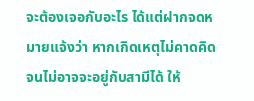จะต้องเจอกับอะไร ได้แต่ฝากจดหมายแจ้งว่า หากเกิดเหตุไม่คาดคิดจนไม่อาจจะอยู่กับสามีได้ ให้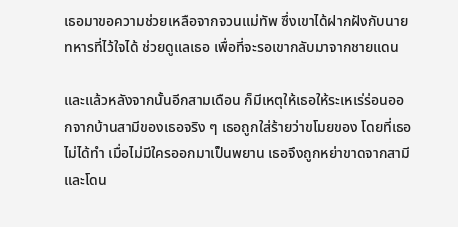เธอมาขอความช่วยเหลือจากจวนแม่ทัพ ซึ่งเขาได้ฝากฝังกับนายทหารที่ไว้ใจได้ ช่วยดูแลเธอ เพื่อที่จะรอเขากลับมาจากชายแดน

และแล้วหลังจากนั้นอีกสามเดือน ก็มีเหตุให้เธอให้ระเหเร่ร่อนออกจากบ้านสามีของเธอจริง ๆ เธอถูกใส่ร้ายว่าขโมยของ โดยที่เธอไม่ได้ทำ เมื่อไม่มีใครออกมาเป็นพยาน เธอจึงถูกหย่าขาดจากสามี และโดน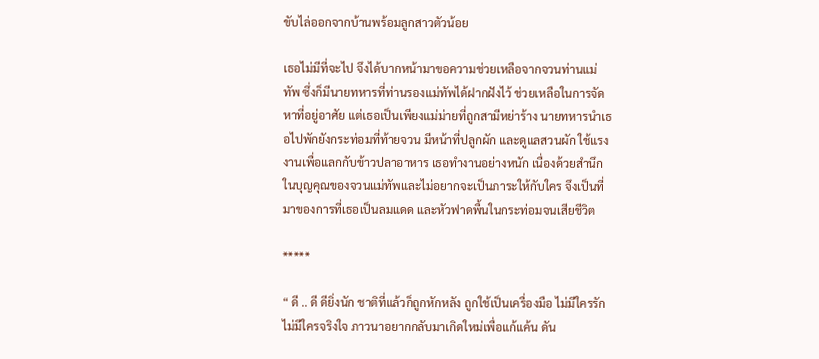ขับไล่ออกจากบ้านพร้อมลูกสาวตัวน้อย

เธอไม่มีที่จะไป จึงได้บากหน้ามาขอความช่วยเหลือจากจวนท่านแม่ทัพ ซึ่งก็มีนายทหารที่ท่านรองแม่ทัพได้ฝากฝังไว้ ช่วยเหลือในการจัดหาที่อยู่อาศัย แต่เธอเป็นเพียงแม่ม่ายที่ถูกสามีหย่าร้าง นายทหารนำเธอไปพักยังกระท่อมที่ท้ายจวน มีหน้าที่ปลูกผัก และดูแลสวนผัก ใช้แรงงานเพื่อแลกกับข้าวปลาอาหาร เธอทำงานอย่างหนัก เนื่องด้วยสำนึกในบุญคุณของจวนแม่ทัพและไม่อยากจะเป็นภาระให้กับใคร จึงเป็นที่มาของการที่เธอเป็นลมแดด และหัวฟาดพื้นในกระท่อมจนเสียชีวิต

*****

“ ดี .. ดี ดียิ่งนัก ชาติที่แล้วก็ถูกหักหลัง ถูกใช้เป็นเครื่องมือ ไม่มีใครรัก ไม่มีใครจริงใจ ภาวนาอยากกลับมาเกิดใหม่เพื่อแก้แค้น ดัน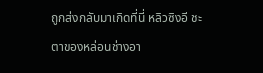ถูกส่งกลับมาเกิดที่นี่ หลิวซิงอี ชะตาของหล่อนช่างอา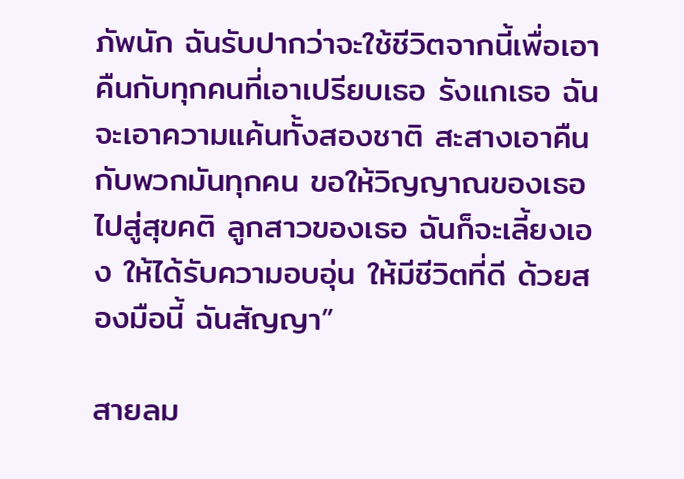ภัพนัก ฉันรับปากว่าจะใช้ชีวิตจากนี้เพื่อเอาคืนกับทุกคนที่เอาเปรียบเธอ รังแกเธอ ฉันจะเอาความแค้นทั้งสองชาติ สะสางเอาคืนกับพวกมันทุกคน ขอให้วิญญาณของเธอไปสู่สุขคติ ลูกสาวของเธอ ฉันก็จะเลี้ยงเอง ให้ได้รับความอบอุ่น ให้มีชีวิตที่ดี ด้วยสองมือนี้ ฉันสัญญา”

สายลม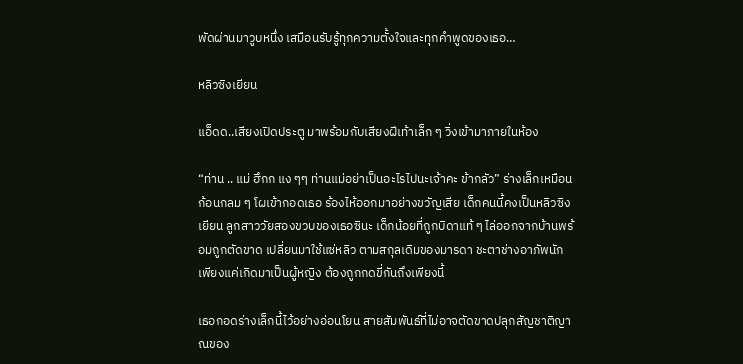พัดผ่านมาวูบหนึ่ง เสมือนรับรู้ทุกความตั้งใจและทุกคำพูดของเธอ…

หลิวซิงเยียน

แอ็ดด..เสียงเปิดประตู มาพร้อมกับเสียงฝีเท้าเล็ก ๆ วิ่งเข้ามาภายในห้อง

“ท่าน .. แม่ ฮึกก แง ๆๆ ท่านแม่อย่าเป็นอะไรไปนะเจ้าคะ ข้ากลัว” ร่างเล็กเหมือนก้อนกลม ๆ โผเข้ากอดเธอ ร้องไห้ออกมาอย่างขวัญเสีย เด็กคนนี้คงเป็นหลิวซิงเยียน ลูกสาววัยสองขวบของเธอซินะ เด็กน้อยที่ถูกบิดาแท้ ๆ ไล่ออกจากบ้านพร้อมถูกตัดขาด เปลี่ยนมาใช้แซ่หลิว ตามสกุลเดิมของมารดา ชะตาช่างอาภัพนัก เพียงแค่เกิดมาเป็นผู้หญิง ต้องถูกกดขี่กันถึงเพียงนี้

เธอกอดร่างเล็กนี้ไว้อย่างอ่อนโยน สายสัมพันธ์ที่ไม่อาจตัดขาดปลุกสัญชาติญาณของ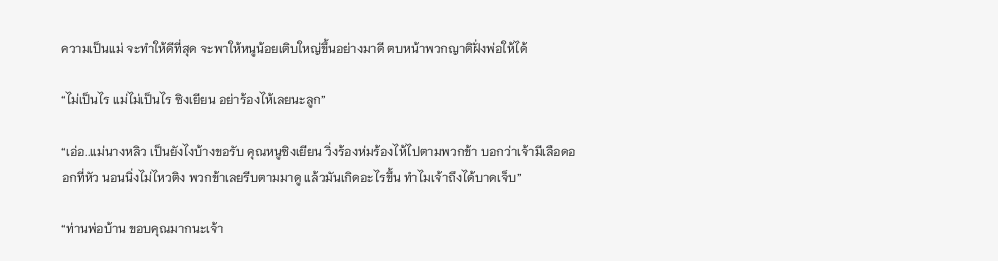ความเป็นแม่ จะทำให้ดีที่สุด จะพาให้หนูน้อยเติบใหญ่ขึ้นอย่างมาดี ตบหน้าพวกญาติฝั่งพ่อให้ได้

“ไม่เป็นไร แม่ไม่เป็นไร ซิงเยียน อย่าร้องไห้เลยนะลูก”

“เอ่อ..แม่นางหลิว เป็นยังไงบ้างขอรับ คุณหนูซิงเยียน วิ่งร้องห่มร้องไห้ไปตามพวกข้า บอกว่าเจ้ามีเลือดออกที่หัว นอนนิ่งไม่ไหวติง พวกข้าเลยรีบตามมาดู แล้วมันเกิดอะไรขึ้น ทำไมเจ้าถึงได้บาดเจ็บ”

“ท่านพ่อบ้าน ขอบคุณมากนะเจ้า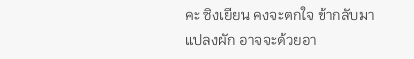คะ ซิงเยียน คงจะตกใจ ข้ากลับมาแปลงผัก อาจจะด้วยอา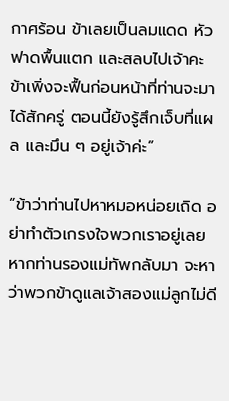กาศร้อน ข้าเลยเป็นลมแดด หัวฟาดพื้นแตก และสลบไปเจ้าคะ ข้าเพิ่งจะฟื้นก่อนหน้าที่ท่านจะมาได้สักครู่ ตอนนี้ยังรู้สึกเจ็บที่แผล และมึน ๆ อยู่เจ้าค่ะ”

“ข้าว่าท่านไปหาหมอหน่อยเถิด อย่าทำตัวเกรงใจพวกเราอยู่เลย หากท่านรองแม่ทัพกลับมา จะหาว่าพวกข้าดูแลเจ้าสองแม่ลูกไม่ดี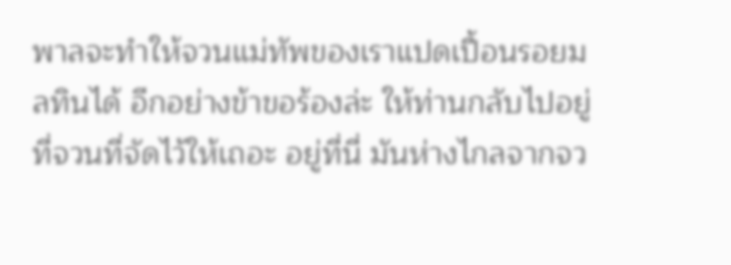พาลจะทำให้จวนแม่ทัพของเราแปดเปื้อนรอยมลทินได้ อีกอย่างข้าขอร้องล่ะ ให้ท่านกลับไปอยู่ที่จวนที่จัดไว้ให้เถอะ อยู่ที่นี่ มันห่างไกลจากจว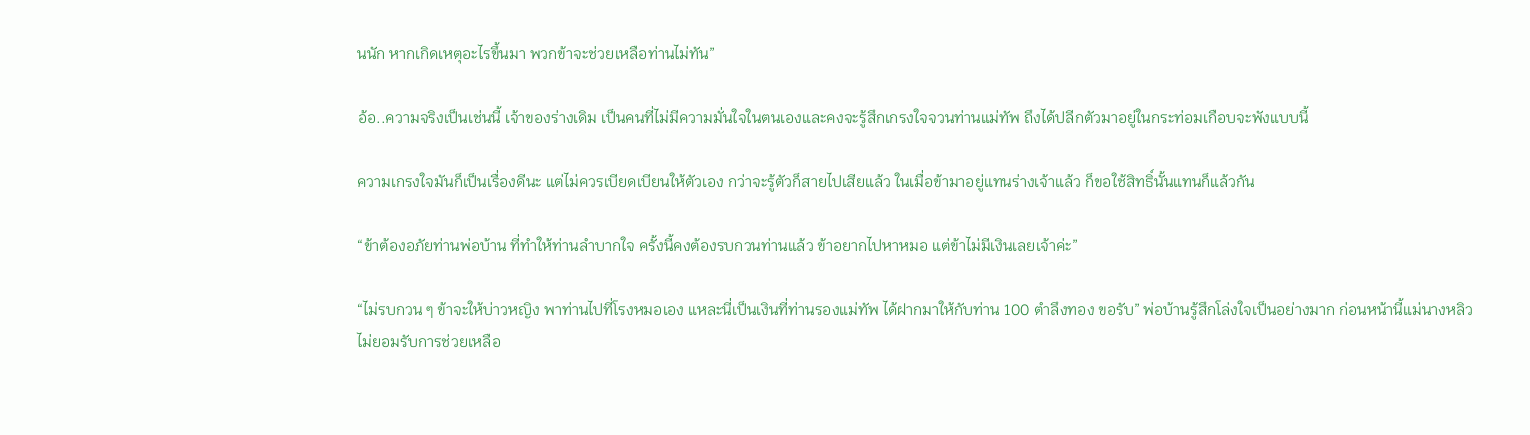นนัก หากเกิดเหตุอะไรขึ้นมา พวกข้าจะช่วยเหลือท่านไม่ทัน”

อ้อ..ความจริงเป็นเช่นนี้ เจ้าของร่างเดิม เป็นคนที่ไม่มีความมั่นใจในตนเองและคงจะรู้สึกเกรงใจจวนท่านแม่ทัพ ถึงได้ปลีกตัวมาอยู่ในกระท่อมเกือบจะพังแบบนี้

ความเกรงใจมันก็เป็นเรื่องดีนะ แต่ไม่ควรเบียดเบียนให้ตัวเอง กว่าจะรู้ตัวก็สายไปเสียแล้ว ในเมื่อข้ามาอยู่แทนร่างเจ้าแล้ว ก็ขอใช้สิทธิ์นั้นแทนก็แล้วกัน

“ข้าต้องอภัยท่านพ่อบ้าน ที่ทำให้ท่านลำบากใจ ครั้งนี้คงต้องรบกวนท่านแล้ว ข้าอยากไปหาหมอ แต่ข้าไม่มีเงินเลยเจ้าค่ะ”

“ไม่รบกวน ๆ ข้าจะให้บ่าวหญิง พาท่านไปที่โรงหมอเอง แหละนี่เป็นเงินที่ท่านรองแม่ทัพ ได้ฝากมาให้กับท่าน 100 ตำลึงทอง ขอรับ” พ่อบ้านรู้สึกโล่งใจเป็นอย่างมาก ก่อนหน้านี้แม่นางหลิว ไม่ยอมรับการช่วยเหลือ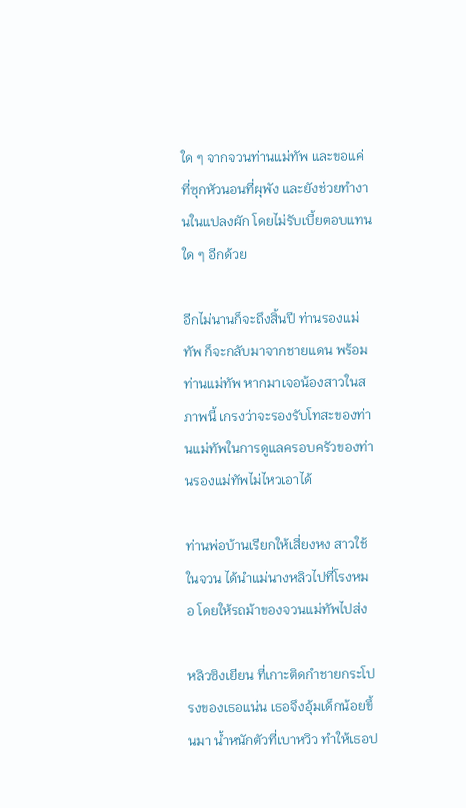ใด ๆ จากจวนท่านแม่ทัพ และขอแค่ที่ซุกหัวนอนที่ผุพัง และยังช่วยทำงานในแปลงผัก โดยไม่รับเบี้ยตอบแทนใด ๆ อีกด้วย

อีกไม่นานก็จะถึงสิ้นปี ท่านรองแม่ทัพ ก็จะกลับมาจากชายแดน พร้อมท่านแม่ทัพ หากมาเจอน้องสาวในสภาพนี้ เกรงว่าจะรองรับโทสะของท่านแม่ทัพในการดูแลครอบครัวของท่านรองแม่ทัพไม่ไหวเอาได้

ท่านพ่อบ้านเรียกให้เสี่ยงหง สาวใช้ในจวน ได้นำแม่นางหลิวไปที่โรงหมอ โดยให้รถม้าของจวนแม่ทัพไปส่ง

หลิวซิงเยียน ที่เกาะติดกำชายกระโปรงของเธอแน่น เธอจึงอุ้มเด็กน้อยขึ้นมา น้ำหนักตัวที่เบาหวิว ทำให้เธอป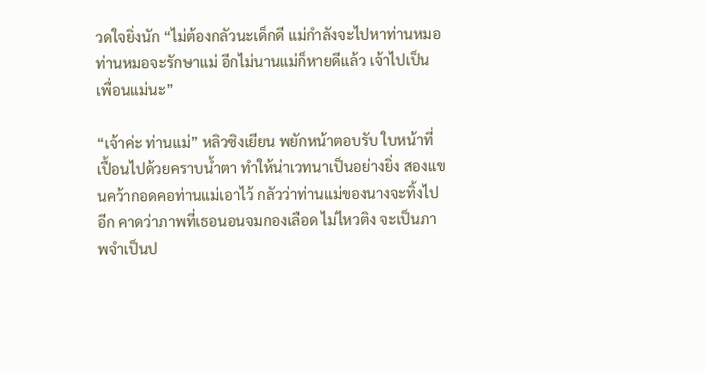วดใจยิ่งนัก “ไม่ต้องกลัวนะเด็กดี แม่กำลังจะไปหาท่านหมอ ท่านหมอจะรักษาแม่ อีกไม่นานแม่ก็หายดีแล้ว เจ้าไปเป็นเพื่อนแม่นะ”

“เจ้าค่ะ ท่านแม่” หลิวซิงเยียน พยักหน้าตอบรับ ใบหน้าที่เปื้อนไปด้วยคราบน้ำตา ทำให้น่าเวทนาเป็นอย่างยิ่ง สองแขนคว้ากอดคอท่านแม่เอาไว้ กลัวว่าท่านแม่ของนางจะทิ้งไปอีก คาดว่าภาพที่เธอนอนจมกองเลือด ไม่ไหวติง จะเป็นภาพจำเป็นป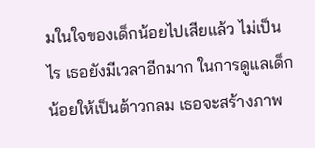มในใจของเด็กน้อยไปเสียแล้ว ไม่เป็นไร เธอยังมีเวลาอีกมาก ในการดูแลเด็กน้อยให้เป็นต้าวกลม เธอจะสร้างภาพ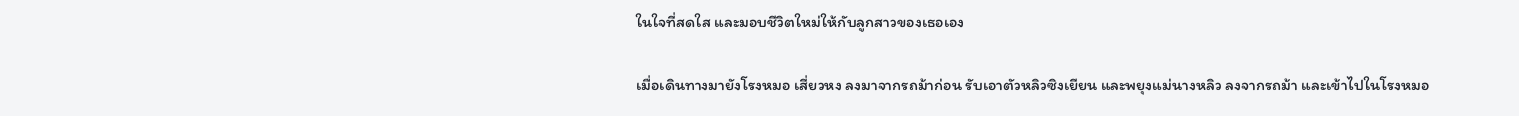ในใจที่สดใส และมอบชีวิตใหม่ให้กับลูกสาวของเธอเอง

เมื่อเดินทางมายังโรงหมอ เสี่ยวหง ลงมาจากรถม้าก่อน รับเอาตัวหลิวซิงเยียน และพยุงแม่นางหลิว ลงจากรถม้า และเข้าไปในโรงหมอ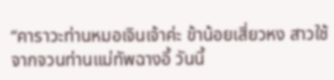“คาราวะท่านหมอเจินเจ้าค่ะ ข้าน้อยเสี่ยวหง สาวใช้จากจวนท่านแม่ทัพฉางอี้ วันนี้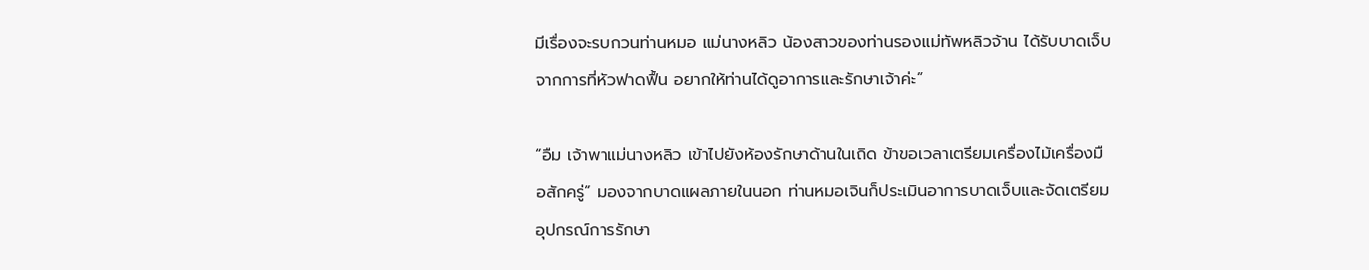มีเรื่องจะรบกวนท่านหมอ แม่นางหลิว น้องสาวของท่านรองแม่ทัพหลิวจ้าน ได้รับบาดเจ็บจากการที่หัวฟาดฟื้น อยากให้ท่านได้ดูอาการและรักษาเจ้าค่ะ”

“อืม เจ้าพาแม่นางหลิว เข้าไปยังห้องรักษาด้านในเถิด ข้าขอเวลาเตรียมเครื่องไม้เครื่องมือสักครู่” มองจากบาดแผลภายในนอก ท่านหมอเจินก็ประเมินอาการบาดเจ็บและจัดเตรียมอุปกรณ์การรักษา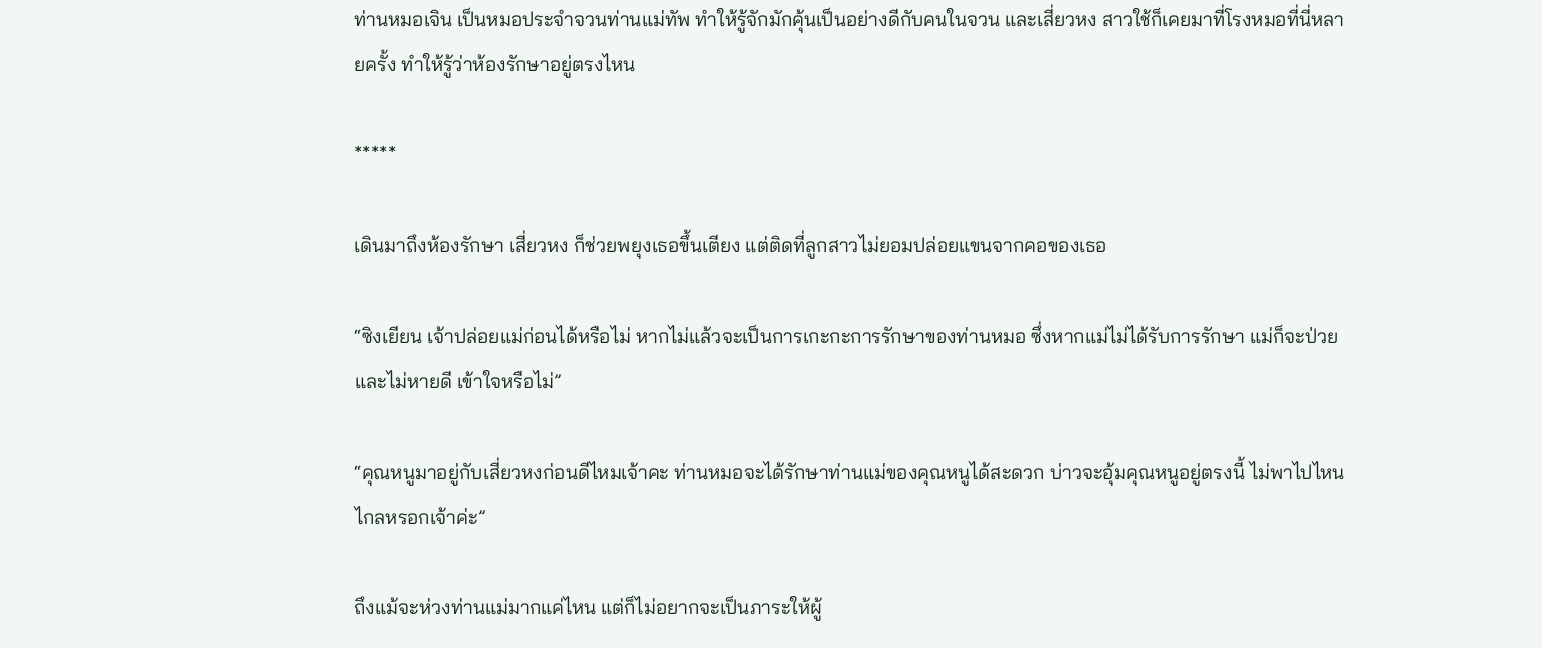ท่านหมอเจิน เป็นหมอประจำจวนท่านแม่ทัพ ทำให้รู้จักมักคุ้นเป็นอย่างดีกับคนในจวน และเสี่ยวหง สาวใช้ก็เคยมาที่โรงหมอที่นี่หลายครั้ง ทำให้รู้ว่าห้องรักษาอยู่ตรงไหน

*****

เดินมาถึงห้องรักษา เสี่ยวหง ก็ช่วยพยุงเธอขึ้นเตียง แต่ติดที่ลูกสาวไม่ยอมปล่อยแขนจากคอของเธอ

“ซิงเยียน เจ้าปล่อยแม่ก่อนได้หรือไม่ หากไม่แล้วจะเป็นการเกะกะการรักษาของท่านหมอ ซึ่งหากแม่ไม่ได้รับการรักษา แม่ก็จะป่วยและไม่หายดี เข้าใจหรือไม่”

“คุณหนูมาอยู่กับเสี่ยวหงก่อนดีไหมเจ้าคะ ท่านหมอจะได้รักษาท่านแม่ของคุณหนูได้สะดวก บ่าวจะอุ้มคุณหนูอยู่ตรงนี้ ไม่พาไปไหนไกลหรอกเจ้าค่ะ”

ถึงแม้จะห่วงท่านแม่มากแค่ไหน แต่ก็ไม่อยากจะเป็นภาระให้ผู้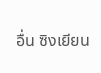อื่น ซิงเยียน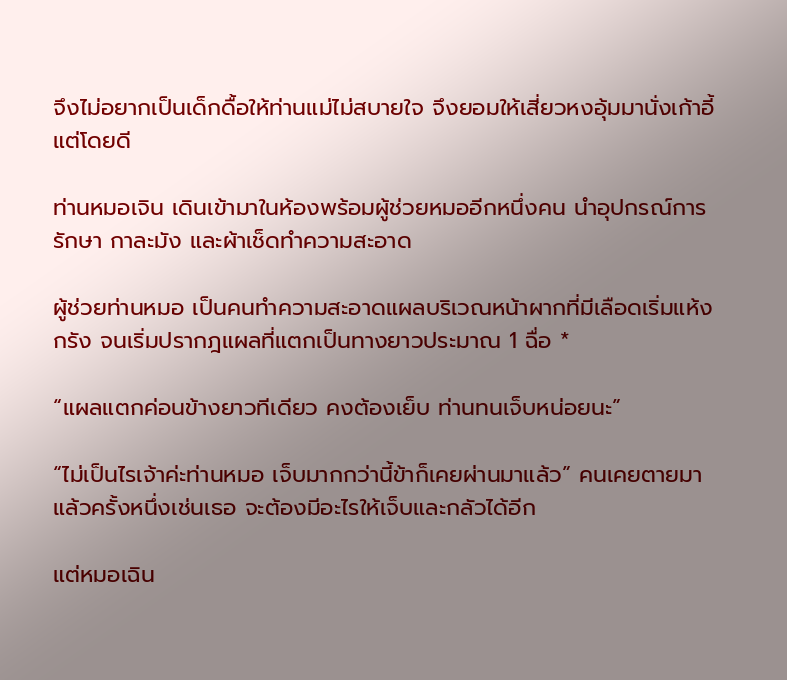จึงไม่อยากเป็นเด็กดื้อให้ท่านแม่ไม่สบายใจ จึงยอมให้เสี่ยวหงอุ้มมานั่งเก้าอี้แต่โดยดี

ท่านหมอเจิน เดินเข้ามาในห้องพร้อมผู้ช่วยหมออีกหนึ่งคน นำอุปกรณ์การรักษา กาละมัง และผ้าเช็ดทำความสะอาด

ผู้ช่วยท่านหมอ เป็นคนทำความสะอาดแผลบริเวณหน้าผากที่มีเลือดเริ่มแห้งกรัง จนเริ่มปรากฎแผลที่แตกเป็นทางยาวประมาณ 1 ฉื่อ *

“แผลแตกค่อนข้างยาวทีเดียว คงต้องเย็บ ท่านทนเจ็บหน่อยนะ”

“ไม่เป็นไรเจ้าค่ะท่านหมอ เจ็บมากกว่านี้ข้าก็เคยผ่านมาแล้ว” คนเคยตายมาแล้วครั้งหนึ่งเช่นเธอ จะต้องมีอะไรให้เจ็บและกลัวได้อีก

แต่หมอเฉิน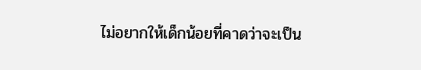ไม่อยากให้เด็กน้อยที่คาดว่าจะเป็น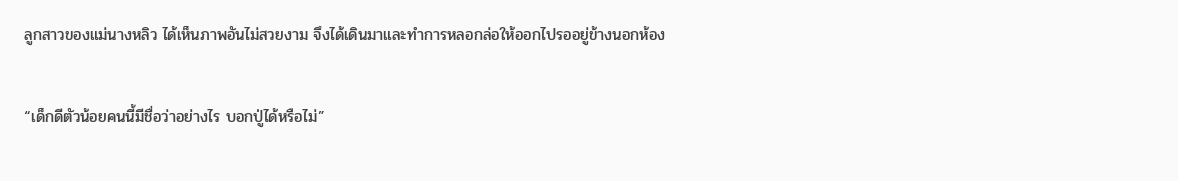ลูกสาวของแม่นางหลิว ได้เห็นภาพอันไม่สวยงาม จึงได้เดินมาและทำการหลอกล่อให้ออกไปรออยู่ข้างนอกห้อง

“เด็กดีตัวน้อยคนนี้มีชื่อว่าอย่างไร บอกปู่ได้หรือไม่”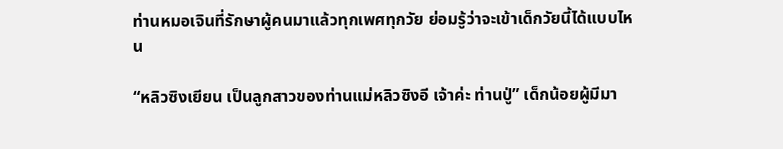ท่านหมอเจินที่รักษาผู้คนมาแล้วทุกเพศทุกวัย ย่อมรู้ว่าจะเข้าเด็กวัยนี้ได้แบบไหน

“หลิวซิงเยียน เป็นลูกสาวของท่านแม่หลิวซิงอี เจ้าค่ะ ท่านปู่” เด็กน้อยผู้มีมา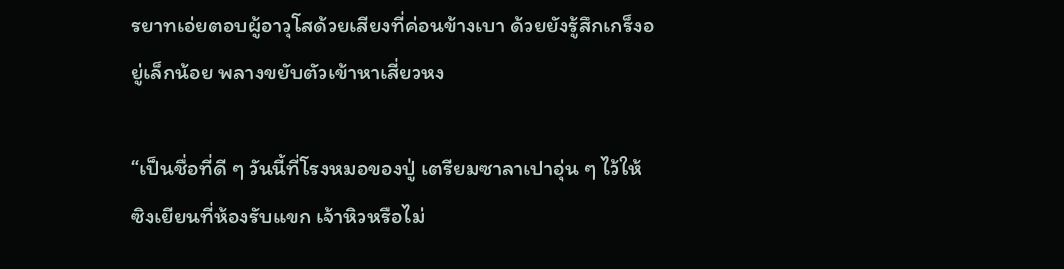รยาทเอ่ยตอบผู้อาวุโสด้วยเสียงที่ค่อนข้างเบา ด้วยยังรู้สึกเกร็งอยู่เล็กน้อย พลางขยับตัวเข้าหาเสี่ยวหง

“เป็นชื่อที่ดี ๆ วันนี้ที่โรงหมอของปู่ เตรียมซาลาเปาอุ่น ๆ ไว้ให้ซิงเยียนที่ห้องรับแขก เจ้าหิวหรือไม่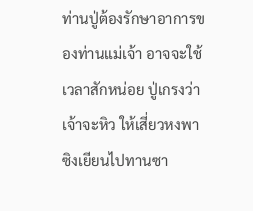ท่านปู่ต้องรักษาอาการของท่านแม่เจ้า อาจจะใช้เวลาสักหน่อย ปู่เกรงว่าเจ้าจะหิว ให้เสี่ยวหงพาซิงเยียนไปทานซา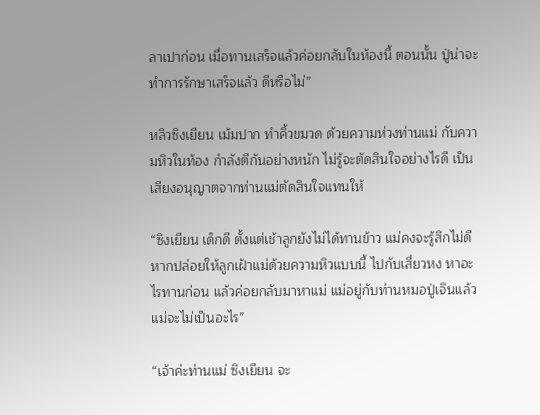ลาเปาก่อน เมื่อทานเสร็จแล้วค่อยกลับในห้องนี้ ตอนนั้น ปู่น่าจะทำการรักษาเสร็จแล้ว ดีหรือไม่”

หลิวซิงเยียน เม้มปาก ทำคิ้วขมวด ด้วยความห่วงท่านแม่ กับความหิวในท้อง กำลังตีกันอย่างหนัก ไม่รู้จะตัดสินใจอย่างไรดี เป็นเสียงอนุญาตจากท่านแม่ตัดสินใจแทนให้

“ซิงเยียน เด็กดี ตั้งแต่เช้าลูกยังไม่ได้ทานข้าว แม่คงจะรู้สึกไม่ดี หากปล่อยให้ลูกเฝ้าแม่ด้วยความหิวแบบนี้ ไปกับเสี่ยวหง หาอะไรทานก่อน แล้วค่อยกลับมาหาแม่ แม่อยู่กับท่านหมอปู่เจินแล้ว แม่จะไม่เป็นอะไร”

“เจ้าค่ะท่านแม่ ซิงเยียน จะ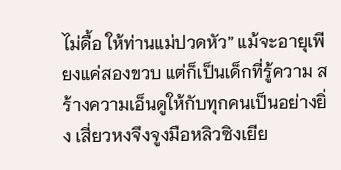ไม่ดื้อ ให้ท่านแม่ปวดหัว” แม้จะอายุเพียงแค่สองขวบ แต่ก็เป็นเด็กที่รู้ความ สร้างความเอ็นดูให้กับทุกคนเป็นอย่างยิ่ง เสี่ยวหงจึงจูงมือหลิวซิงเยีย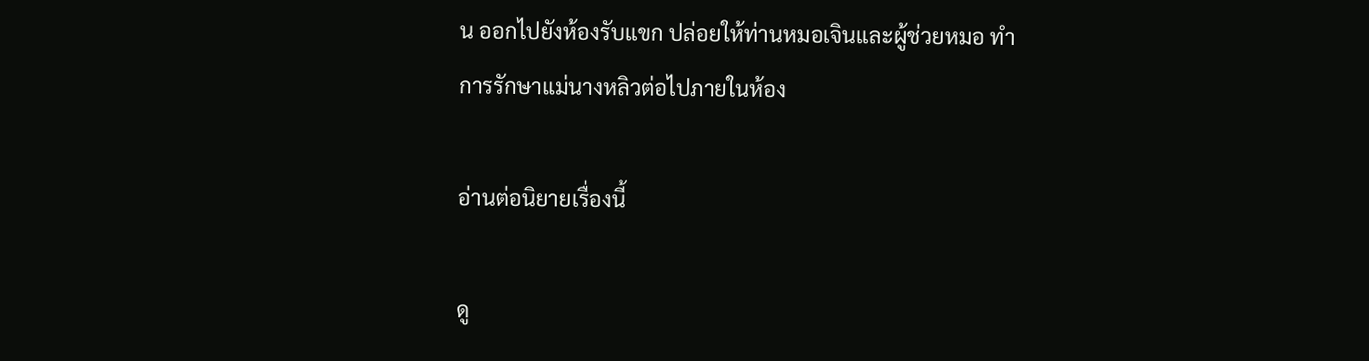น ออกไปยังห้องรับแขก ปล่อยให้ท่านหมอเจินและผู้ช่วยหมอ ทำการรักษาแม่นางหลิวต่อไปภายในห้อง

อ่านต่อนิยายเรื่องนี้

ดู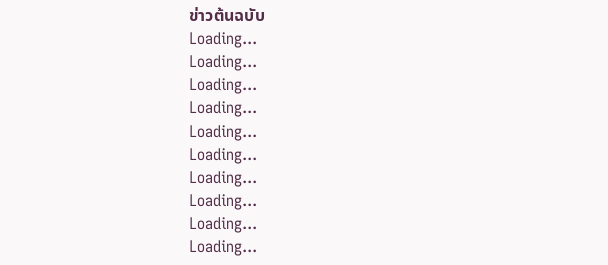ข่าวต้นฉบับ
Loading...
Loading...
Loading...
Loading...
Loading...
Loading...
Loading...
Loading...
Loading...
Loading...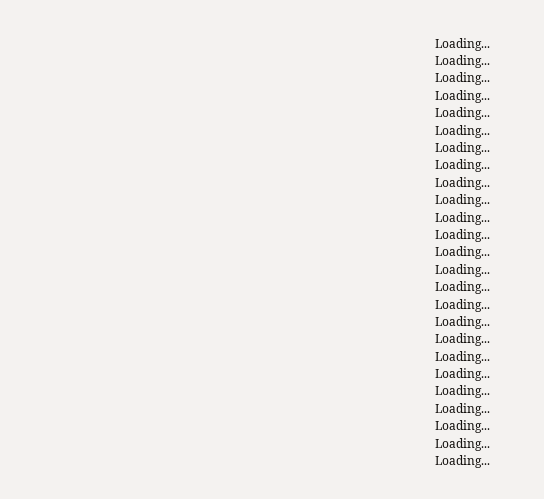Loading...
Loading...
Loading...
Loading...
Loading...
Loading...
Loading...
Loading...
Loading...
Loading...
Loading...
Loading...
Loading...
Loading...
Loading...
Loading...
Loading...
Loading...
Loading...
Loading...
Loading...
Loading...
Loading...
Loading...
Loading...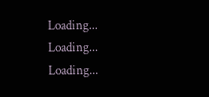Loading...
Loading...
Loading...